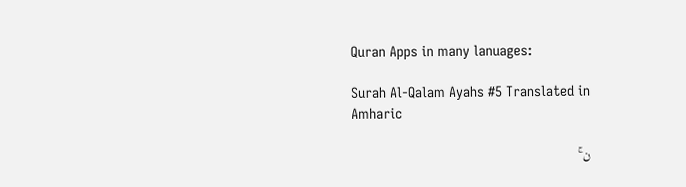Quran Apps in many lanuages:

Surah Al-Qalam Ayahs #5 Translated in Amharic

ن ۚ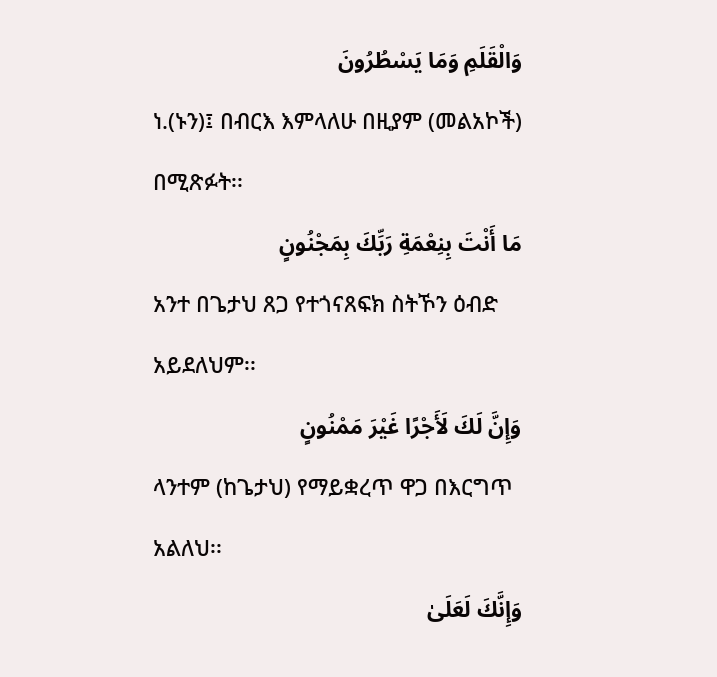وَالْقَلَمِ وَمَا يَسْطُرُونَ
ነ.(ኑን)፤ በብርእ እምላለሁ በዚያም (መልአኮች) በሚጽፉት፡፡
مَا أَنْتَ بِنِعْمَةِ رَبِّكَ بِمَجْنُونٍ
አንተ በጌታህ ጸጋ የተጎናጸፍክ ስትኾን ዕብድ አይደለህም፡፡
وَإِنَّ لَكَ لَأَجْرًا غَيْرَ مَمْنُونٍ
ላንተም (ከጌታህ) የማይቋረጥ ዋጋ በእርግጥ አልለህ፡፡
وَإِنَّكَ لَعَلَىٰ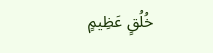خُلُقٍ عَظِيمٍ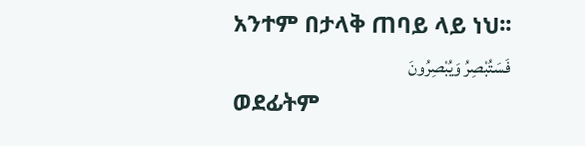አንተም በታላቅ ጠባይ ላይ ነህ፡፡
فَسَتُبْصِرُ وَيُبْصِرُونَ
ወደፊትም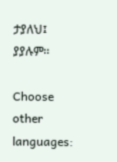ታያለህ፤ ያያሉም፡፡

Choose other languages: